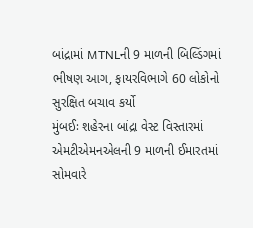બાંદ્રામાં MTNLની 9 માળની બિલ્ડિંગમાં ભીષણ આગ, ફાયરવિભાગે 60 લોકોનો સુરક્ષિત બચાવ કર્યો
મુંબઈઃ શહેરના બાંદ્રા વેસ્ટ વિસ્તારમાં એમટીએમનએલની 9 માળની ઈમારતમાં સોમવારે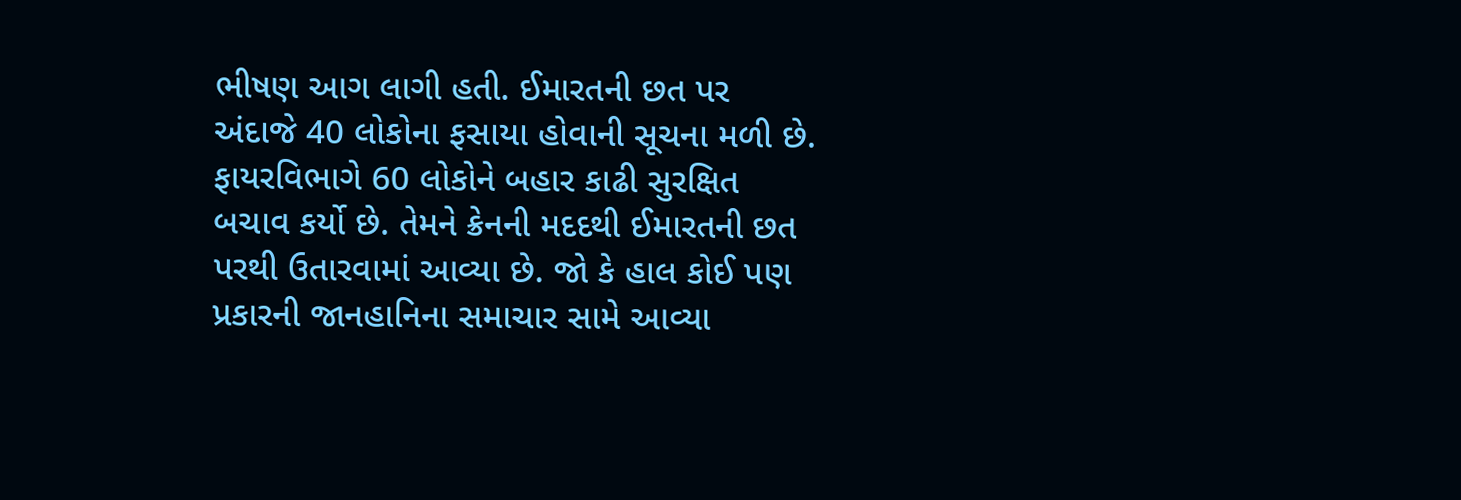ભીષણ આગ લાગી હતી. ઈમારતની છત પર અંદાજે 40 લોકોના ફસાયા હોવાની સૂચના મળી છે. ફાયરવિભાગે 60 લોકોને બહાર કાઢી સુરક્ષિત બચાવ કર્યો છે. તેમને ક્રેનની મદદથી ઈમારતની છત પરથી ઉતારવામાં આવ્યા છે. જો કે હાલ કોઈ પણ પ્રકારની જાનહાનિના સમાચાર સામે આવ્યા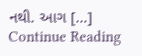નથી. આગ […]
Continue Reading